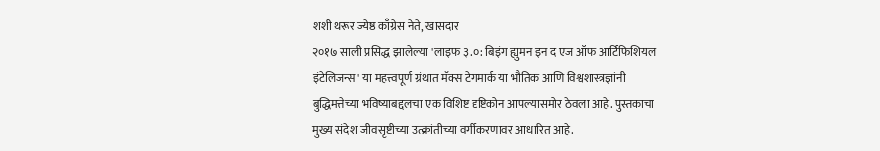शशी थरूर ज्येष्ठ काँग्रेस नेते, खासदार
२०१७ साली प्रसिद्ध झालेल्या 'लाइफ ३.०: बिइंग ह्युमन इन द एज ऑफ आर्टिफिशियल इंटेलिजन्स' या महत्त्वपूर्ण ग्रंथात मॅक्स टेगमार्क या भौतिक आणि विश्वशास्त्रज्ञांनी बुद्धिमत्तेच्या भविष्याबद्दलचा एक विशिष्ट दृष्टिकोन आपल्यासमोर ठेवला आहे. पुस्तकाचा मुख्य संदेश जीवसृष्टीच्या उत्क्रांतीच्या वर्गीकरणावर आधारित आहे.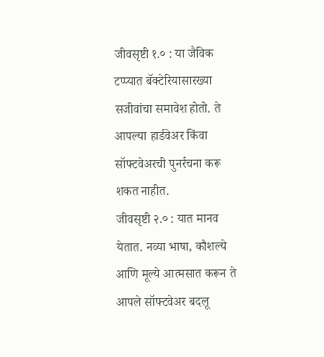जीवसृष्टी १.० : या जैविक टप्प्यात बॅक्टेरियासारख्या सजीवांचा समावेश होतो. ते आपल्या हार्डवेअर किंवा सॉफ्टवेअरची पुनर्रचना करू शकत नाहीत.
जीवसृष्टी २.० : यात मानव येतात. नव्या भाषा, कौशल्ये आणि मूल्ये आत्मसात करून ते आपले सॉफ्टवेअर बदलू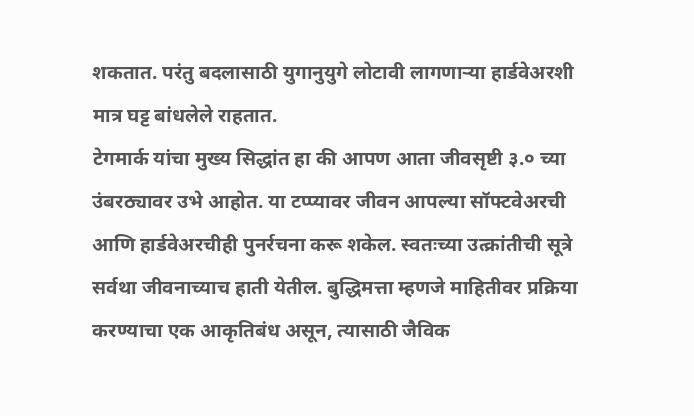शकतात. परंतु बदलासाठी युगानुयुगे लोटावी लागणाऱ्या हार्डवेअरशी मात्र घट्ट बांधलेले राहतात.
टेगमार्क यांचा मुख्य सिद्धांत हा की आपण आता जीवसृष्टी ३.० च्या उंबरठ्यावर उभे आहोत. या टप्प्यावर जीवन आपल्या सॉफ्टवेअरची आणि हार्डवेअरचीही पुनर्रचना करू शकेल. स्वतःच्या उत्क्रांतीची सूत्रे सर्वथा जीवनाच्याच हाती येतील. बुद्धिमत्ता म्हणजे माहितीवर प्रक्रिया करण्याचा एक आकृतिबंध असून, त्यासाठी जैविक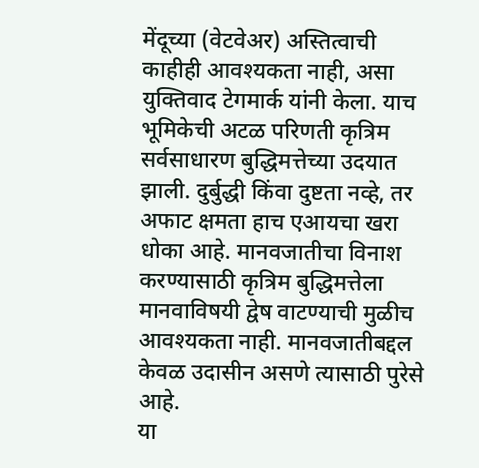मेंदूच्या (वेटवेअर) अस्तित्वाची काहीही आवश्यकता नाही, असा युक्तिवाद टेगमार्क यांनी केला. याच भूमिकेची अटळ परिणती कृत्रिम सर्वसाधारण बुद्धिमत्तेच्या उदयात झाली. दुर्बुद्धी किंवा दुष्टता नव्हे, तर अफाट क्षमता हाच एआयचा खरा धोका आहे. मानवजातीचा विनाश करण्यासाठी कृत्रिम बुद्धिमत्तेला मानवाविषयी द्वेष वाटण्याची मुळीच आवश्यकता नाही. मानवजातीबद्दल केवळ उदासीन असणे त्यासाठी पुरेसे आहे.
या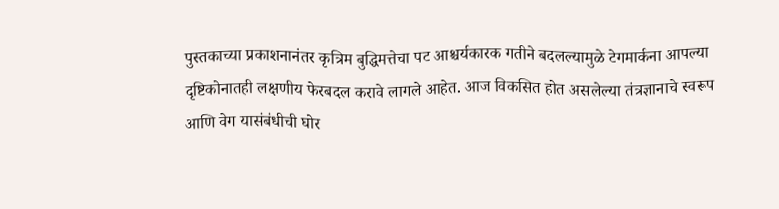पुस्तकाच्या प्रकाशनानंतर कृत्रिम बुद्धिमत्तेचा पट आश्चर्यकारक गतीने बदलल्यामुळे टेगमार्कना आपल्या दृष्टिकोनातही लक्षणीय फेरबदल करावे लागले आहेत. आज विकसित होत असलेल्या तंत्रज्ञानाचे स्वरूप आणि वेग यासंबंधीची घोर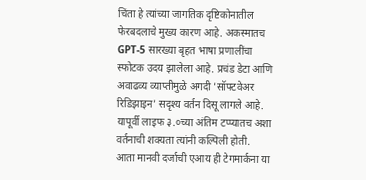चिंता हे त्यांच्या जागतिक दृष्टिकोनातील फेरबदलाचे मुख्य कारण आहे. अकस्मातच GPT-5 सारख्या बृहत भाषा प्रणालींचा स्फोटक उदय झालेला आहे. प्रचंड डेटा आणि अवाढव्य व्याप्तीमुळे अगदी 'सॉफ्टवेअर रिडिझाइन' सदृश्य वर्तन दिसू लागले आहे. यापूर्वी लाइफ ३.०च्या अंतिम टप्प्यातच अशा वर्तनाची शक्यता त्यांनी कल्पिली होती.
आता मानवी दर्जाची एआय ही टेगमार्कना या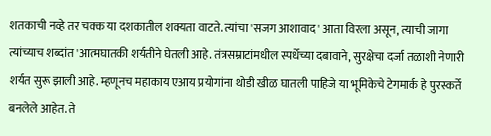शतकाची नव्हे तर चक्क या दशकातील शक्यता वाटते. त्यांचा 'सजग आशावाद' आता विरला असून, त्याची जागा त्यांच्याच शब्दांत 'आत्मघातकी शर्यतीने घेतली आहे. तंत्रसम्राटांमधील स्पर्धेच्या दबावाने, सुरक्षेचा दर्जा तळाशी नेणारी शर्यत सुरू झाली आहे. म्हणूनच महाकाय एआय प्रयोगांना थोडी खीळ घातली पाहिजे या भूमिकेचे टेगमार्क हे पुरस्कर्ते बनलेले आहेत. ते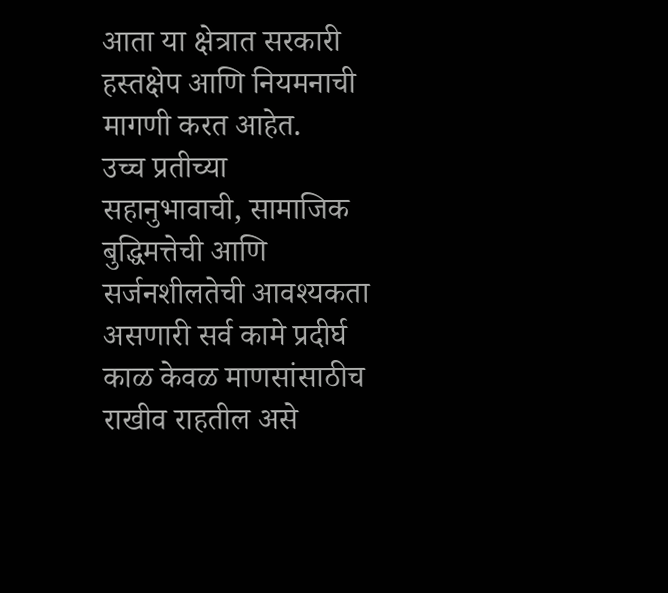आता या क्षेत्रात सरकारी हस्तक्षेप आणि नियमनाची मागणी करत आहेत.
उच्च प्रतीच्या सहानुभावाची, सामाजिक बुद्धिमत्तेची आणि सर्जनशीलतेची आवश्यकता असणारी सर्व कामे प्रदीर्घ काळ केवळ माणसांसाठीच राखीव राहतील असे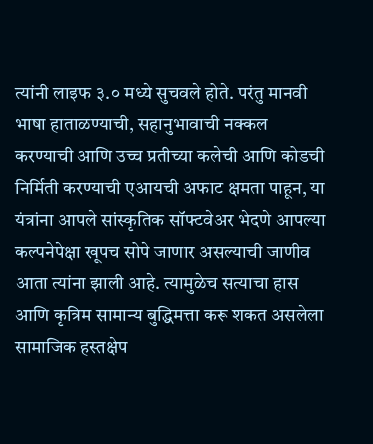त्यांनी लाइफ ३.० मध्ये सुचवले होते. परंतु मानवी भाषा हाताळण्याची, सहानुभावाची नक्कल करण्याची आणि उच्च प्रतीच्या कलेची आणि कोडची निर्मिती करण्याची एआयची अफाट क्षमता पाहून, या यंत्रांना आपले सांस्कृतिक सॉफ्टवेअर भेदणे आपल्या कल्पनेपेक्षा खूपच सोपे जाणार असल्याची जाणीव आता त्यांना झाली आहे. त्यामुळेच सत्याचा हास आणि कृत्रिम सामान्य बुद्धिमत्ता करू शकत असलेला सामाजिक हस्तक्षेप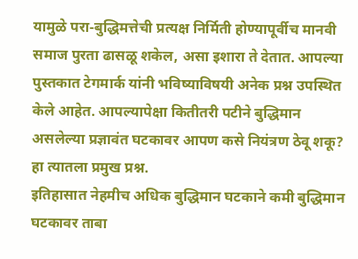यामुळे परा-बुद्धिमत्तेची प्रत्यक्ष निर्मिती होण्यापूर्वीच मानवी समाज पुरता ढासळू शकेल, असा इशारा ते देतात. आपल्या पुस्तकात टेगमार्क यांनी भविष्याविषयी अनेक प्रश्न उपस्थित केले आहेत. आपल्यापेक्षा कितीतरी पटीने बुद्धिमान असलेल्या प्रज्ञावंत घटकावर आपण कसे नियंत्रण ठेवू शकू? हा त्यातला प्रमुख प्रश्न.
इतिहासात नेहमीच अधिक बुद्धिमान घटकाने कमी बुद्धिमान घटकावर ताबा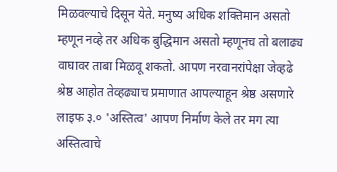मिळवल्याचे दिसून येते. मनुष्य अधिक शक्तिमान असतो म्हणून नव्हे तर अधिक बुद्धिमान असतो म्हणूनच तो बलाढ्य वाघावर ताबा मिळवू शकतो. आपण नरवानरांपेक्षा जेव्हढे श्रेष्ठ आहोत तेव्हढ्याच प्रमाणात आपल्याहून श्रेष्ठ असणारे लाइफ ३.० 'अस्तित्व' आपण निर्माण केले तर मग त्या अस्तित्वाचे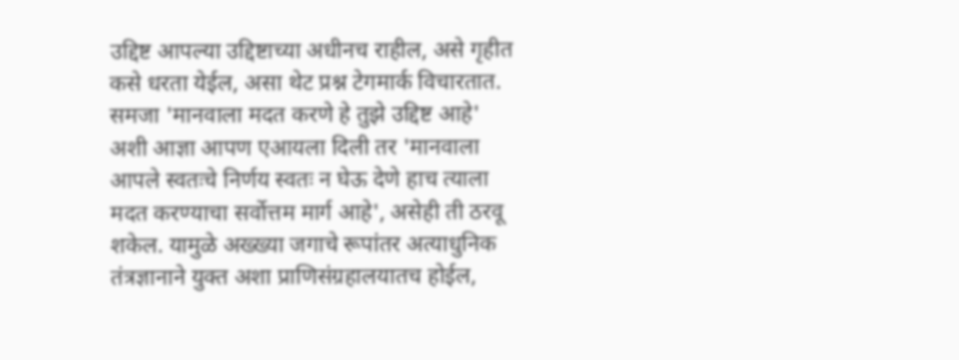उद्दिष्ट आपल्या उद्दिष्टाच्या अधीनच राहील, असे गृहीत कसे धरता येईल, असा थेट प्रश्न टेगमार्क विचारतात. समजा 'मानवाला मदत करणे हे तुझे उद्दिष्ट आहे' अशी आज्ञा आपण एआयला दिली तर 'मानवाला आपले स्वतःचे निर्णय स्वतः न घेऊ देणे हाच त्याला मदत करण्याचा सर्वोत्तम मार्ग आहे', असेही ती ठरवू शकेल. यामुळे अख्ख्या जगाचे रूपांतर अत्याधुनिक तंत्रज्ञानाने युक्त अशा प्राणिसंग्रहालयातच होईल,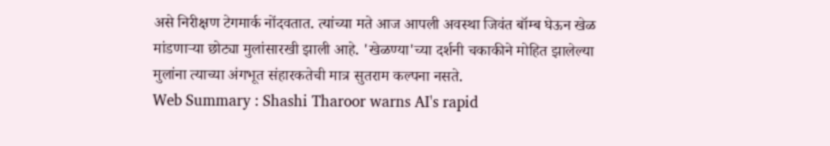असे निरीक्षण टेगमार्क नोंदवतात. त्यांच्या मते आज आपली अवस्था जिवंत बॉम्ब घेऊन खेळ मांडणाऱ्या छोट्या मुलांसारखी झाली आहे. 'खेळण्या'च्या दर्शनी चकाकीने मोहित झालेल्या मुलांना त्याच्या अंगभूत संहारकतेची मात्र सुतराम कल्पना नसते.
Web Summary : Shashi Tharoor warns AI's rapid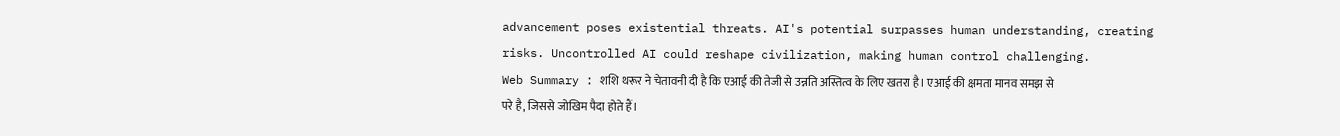advancement poses existential threats. AI's potential surpasses human understanding, creating risks. Uncontrolled AI could reshape civilization, making human control challenging.
Web Summary : शशि थरूर ने चेतावनी दी है कि एआई की तेजी से उन्नति अस्तित्व के लिए खतरा है। एआई की क्षमता मानव समझ से परे है, जिससे जोखिम पैदा होते हैं।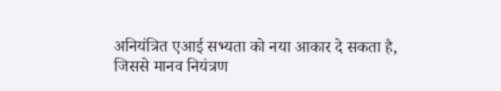अनियंत्रित एआई सभ्यता को नया आकार दे सकता है, जिससे मानव नियंत्रण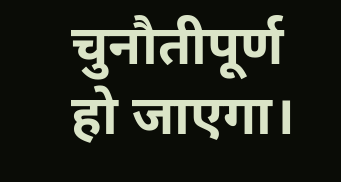चुनौतीपूर्ण हो जाएगा।